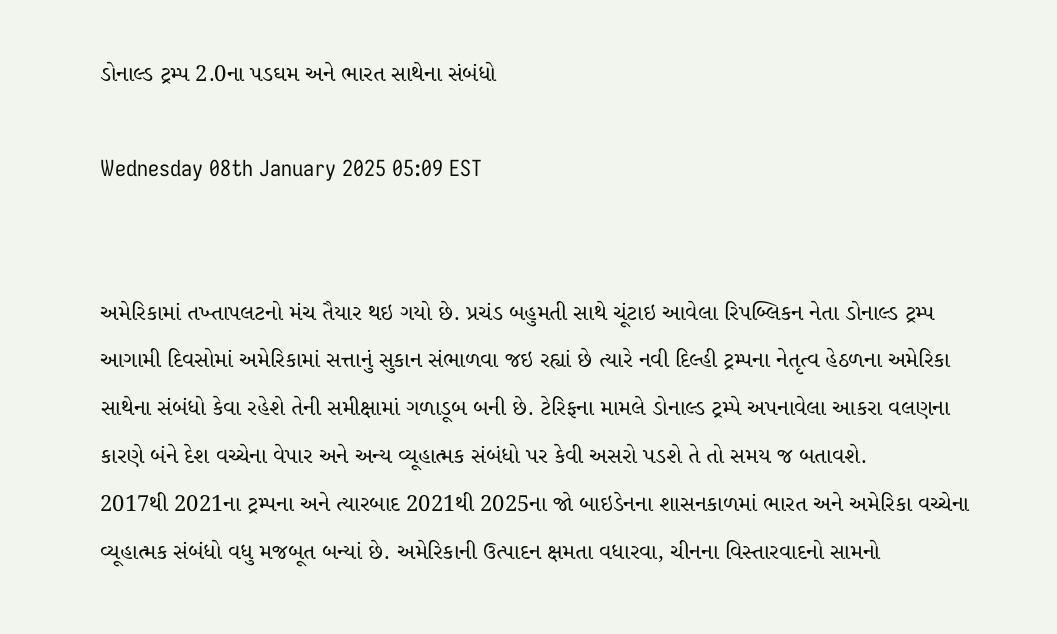ડોનાલ્ડ ટ્રમ્પ 2.0ના પડઘમ અને ભારત સાથેના સંબંધો

Wednesday 08th January 2025 05:09 EST


અમેરિકામાં તખ્તાપલટનો મંચ તૈયાર થઇ ગયો છે. પ્રચંડ બહુમતી સાથે ચૂંટાઇ આવેલા રિપબ્લિકન નેતા ડોનાલ્ડ ટ્રમ્પ આગામી દિવસોમાં અમેરિકામાં સત્તાનું સુકાન સંભાળવા જઇ રહ્યાં છે ત્યારે નવી દિલ્હી ટ્રમ્પના નેતૃત્વ હેઠળના અમેરિકા સાથેના સંબંધો કેવા રહેશે તેની સમીક્ષામાં ગળાડૂબ બની છે. ટેરિફના મામલે ડોનાલ્ડ ટ્રમ્પે અપનાવેલા આકરા વલણના કારણે બંને દેશ વચ્ચેના વેપાર અને અન્ય વ્યૂહાત્મક સંબંધો પર કેવી અસરો પડશે તે તો સમય જ બતાવશે.
2017થી 2021ના ટ્રમ્પના અને ત્યારબાદ 2021થી 2025ના જો બાઇડેનના શાસનકાળમાં ભારત અને અમેરિકા વચ્ચેના વ્યૂહાત્મક સંબંધો વધુ મજબૂત બન્યાં છે. અમેરિકાની ઉત્પાદન ક્ષમતા વધારવા, ચીનના વિસ્તારવાદનો સામનો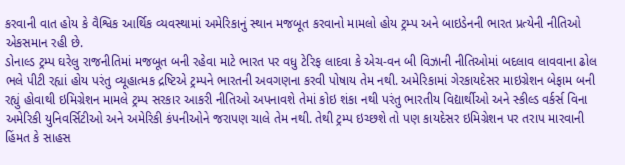કરવાની વાત હોય કે વૈશ્વિક આર્થિક વ્યવસ્થામાં અમેરિકાનું સ્થાન મજબૂત કરવાનો મામલો હોય ટ્રમ્પ અને બાઇડેનની ભારત પ્રત્યેની નીતિઓ એકસમાન રહી છે.
ડોનાલ્ડ ટ્રમ્પ ઘરેલુ રાજનીતિમાં મજબૂત બની રહેવા માટે ભારત પર વધુ ટેરિફ લાદવા કે એચ-વન બી વિઝાની નીતિઓમાં બદલાવ લાવવાના ઢોલ ભલે પીટી રહ્યાં હોય પરંતુ વ્યૂહાત્મક દ્રષ્ટિએ ટ્રમ્પને ભારતની અવગણના કરવી પોષાય તેમ નથી. અમેરિકામાં ગેરકાયદેસર માઇગ્રેશન બેફામ બની રહ્યું હોવાથી ઇમિગ્રેશન મામલે ટ્રમ્પ સરકાર આકરી નીતિઓ અપનાવશે તેમાં કોઇ શંકા નથી પરંતુ ભારતીય વિદ્યાર્થીઓ અને સ્કીલ્ડ વર્કર્સ વિના અમેરિકી યુનિવર્સિટીઓ અને અમેરિકી કંપનીઓને જરાપણ ચાલે તેમ નથી. તેથી ટ્રમ્પ ઇચ્છશે તો પણ કાયદેસર ઇમિગ્રેશન પર તરાપ મારવાની હિંમત કે સાહસ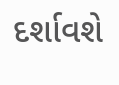દર્શાવશે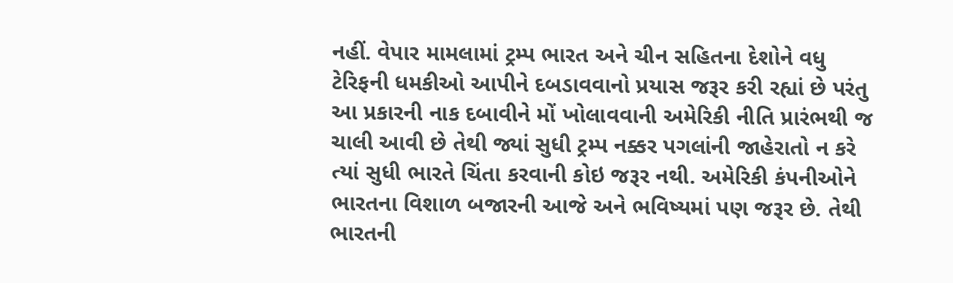નહીં. વેપાર મામલામાં ટ્રમ્પ ભારત અને ચીન સહિતના દેશોને વધુ ટેરિફની ધમકીઓ આપીને દબડાવવાનો પ્રયાસ જરૂર કરી રહ્યાં છે પરંતુ આ પ્રકારની નાક દબાવીને મોં ખોલાવવાની અમેરિકી નીતિ પ્રારંભથી જ ચાલી આવી છે તેથી જ્યાં સુધી ટ્રમ્પ નક્કર પગલાંની જાહેરાતો ન કરે ત્યાં સુધી ભારતે ચિંતા કરવાની કોઇ જરૂર નથી. અમેરિકી કંપનીઓને ભારતના વિશાળ બજારની આજે અને ભવિષ્યમાં પણ જરૂર છે. તેથી ભારતની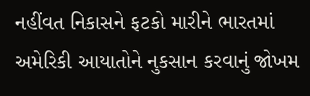નહીંવત નિકાસને ફટકો મારીને ભારતમાં અમેરિકી આયાતોને નુકસાન કરવાનું જોખમ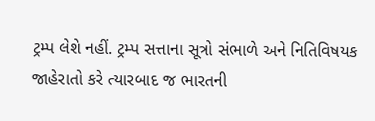ટ્રમ્પ લેશે નહીં. ટ્રમ્પ સત્તાના સૂત્રો સંભાળે અને નિતિવિષયક જાહેરાતો કરે ત્યારબાદ જ ભારતની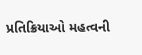પ્રતિક્રિયાઓ મહત્વની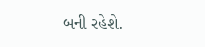બની રહેશે.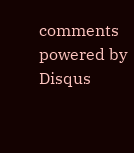comments powered by Disqus